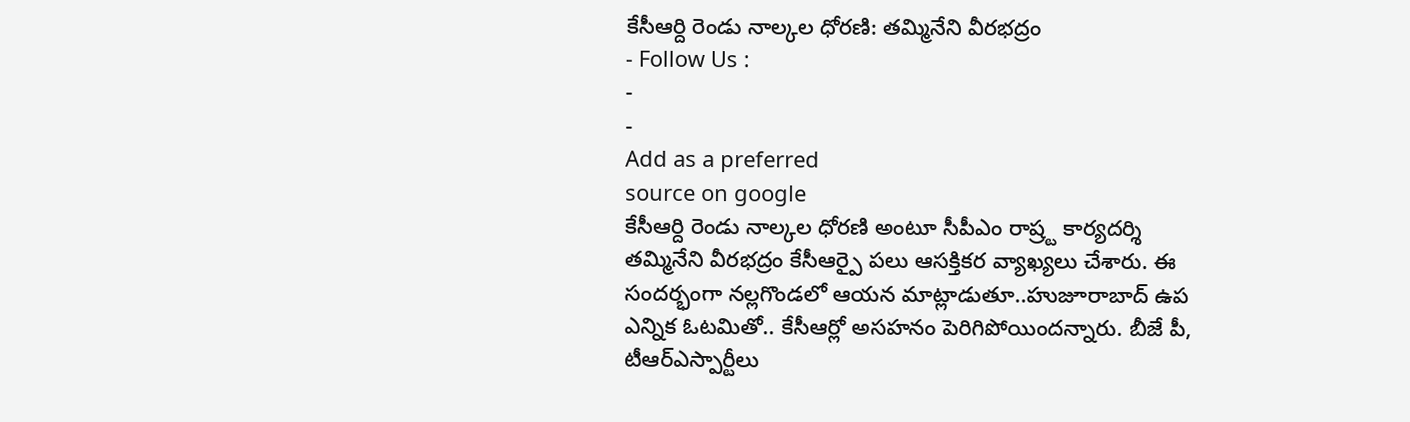కేసీఆర్ది రెండు నాల్కల ధోరణి: తమ్మినేని వీరభద్రం
- Follow Us :
-
-
Add as a preferred
source on google
కేసీఆర్ది రెండు నాల్కల ధోరణి అంటూ సీపీఎం రాష్ర్ట కార్యదర్శి తమ్మినేని వీరభద్రం కేసీఆర్పై పలు ఆసక్తికర వ్యాఖ్యలు చేశారు. ఈ సందర్భంగా నల్లగొండలో ఆయన మాట్లాడుతూ..హుజూరాబాద్ ఉప ఎన్నిక ఓటమితో.. కేసీఆర్లో అసహనం పెరిగిపోయిందన్నారు. బీజే పీ, టీఆర్ఎస్పార్టీలు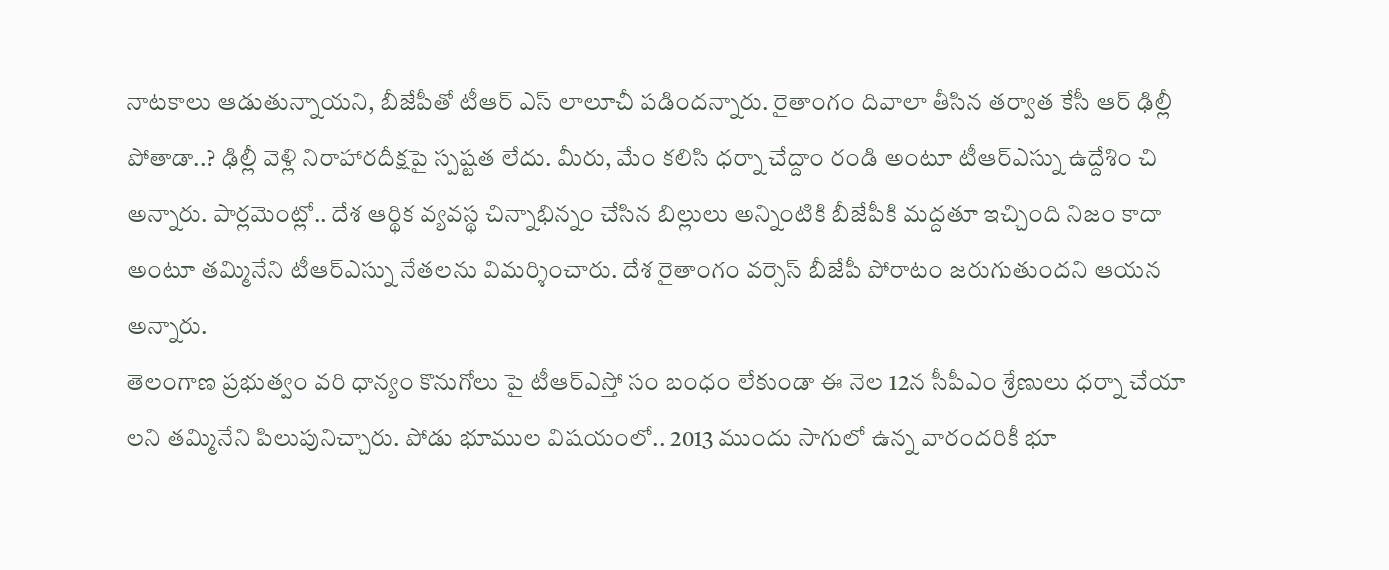నాటకాలు ఆడుతున్నాయని, బీజేపీతో టీఆర్ ఎస్ లాలూచీ పడిందన్నారు. రైతాంగం దివాలా తీసిన తర్వాత కేసీ ఆర్ ఢిల్లీ పోతాడా..? ఢిల్లీ వెళ్లి నిరాహారదీక్షపై స్పష్టత లేదు. మీరు, మేం కలిసి ధర్నా చేద్దాం రండి అంటూ టీఆర్ఎస్ను ఉద్దేశిం చి అన్నారు. పార్లమెంట్లో.. దేశ ఆర్థిక వ్యవస్థ చిన్నాభిన్నం చేసిన బిల్లులు అన్నింటికి బీజేపీకి మద్దతూ ఇచ్చింది నిజం కాదా అంటూ తమ్మినేని టీఆర్ఎస్ను నేతలను విమర్శించారు. దేశ రైతాంగం వర్సెస్ బీజేపీ పోరాటం జరుగుతుందని ఆయన అన్నారు.
తెలంగాణ ప్రభుత్వం వరి ధాన్యం కొనుగోలు పై టీఆర్ఎస్తో సం బంధం లేకుండా ఈ నెల 12న సీపీఎం శ్రేణులు ధర్నా చేయా లని తమ్మినేని పిలుపునిచ్చారు. పోడు భూముల విషయంలో.. 2013 ముందు సాగులో ఉన్న వారందరికీ భూ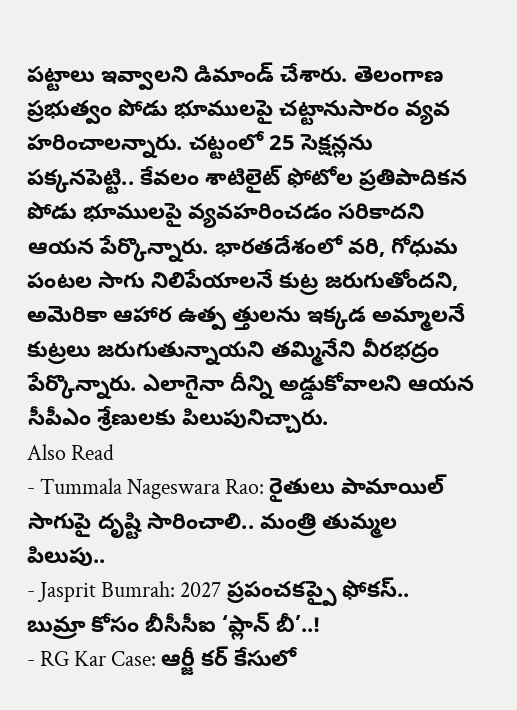పట్టాలు ఇవ్వాలని డిమాండ్ చేశారు. తెలంగాణ ప్రభుత్వం పోడు భూములపై చట్టానుసారం వ్యవ హరించాలన్నారు. చట్టంలో 25 సెక్షన్లను పక్కనపెట్టి.. కేవలం శాటిలైట్ ఫోటోల ప్రతిపాదికన పోడు భూములపై వ్యవహరించడం సరికాదని ఆయన పేర్కొన్నారు. భారతదేశంలో వరి, గోధుమ పంటల సాగు నిలిపేయాలనే కుట్ర జరుగుతోందని, అమెరికా ఆహార ఉత్ప త్తులను ఇక్కడ అమ్మాలనే కుట్రలు జరుగుతున్నాయని తమ్మినేని వీరభద్రం పేర్కొన్నారు. ఎలాగైనా దీన్ని అడ్డుకోవాలని ఆయన సీపీఎం శ్రేణులకు పిలుపునిచ్చారు.
Also Read
- Tummala Nageswara Rao: రైతులు పామాయిల్ సాగుపై దృష్టి సారించాలి.. మంత్రి తుమ్మల పిలుపు..
- Jasprit Bumrah: 2027 ప్రపంచకప్పై ఫోకస్.. బుమ్రా కోసం బీసీసీఐ ‘ప్లాన్ బీ’..!
- RG Kar Case: ఆర్జీ కర్ కేసులో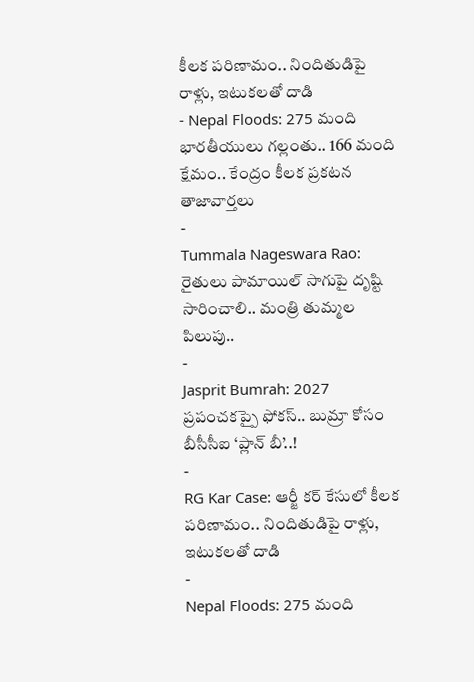కీలక పరిణామం.. నిందితుడిపై రాళ్లు, ఇటుకలతో దాడి
- Nepal Floods: 275 మంది భారతీయులు గల్లంతు.. 166 మంది క్షేమం.. కేంద్రం కీలక ప్రకటన
తాజావార్తలు
-
Tummala Nageswara Rao: రైతులు పామాయిల్ సాగుపై దృష్టి సారించాలి.. మంత్రి తుమ్మల పిలుపు..
-
Jasprit Bumrah: 2027 ప్రపంచకప్పై ఫోకస్.. బుమ్రా కోసం బీసీసీఐ ‘ప్లాన్ బీ’..!
-
RG Kar Case: ఆర్జీ కర్ కేసులో కీలక పరిణామం.. నిందితుడిపై రాళ్లు, ఇటుకలతో దాడి
-
Nepal Floods: 275 మంది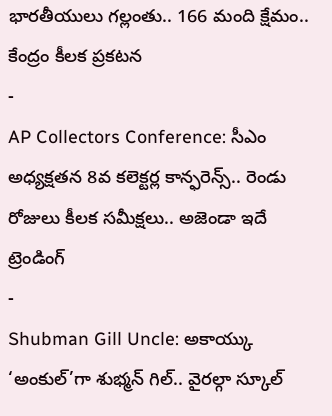భారతీయులు గల్లంతు.. 166 మంది క్షేమం.. కేంద్రం కీలక ప్రకటన
-
AP Collectors Conference: సీఎం అధ్యక్షతన 8వ కలెక్టర్ల కాన్ఫరెన్స్.. రెండు రోజులు కీలక సమీక్షలు.. అజెండా ఇదే
ట్రెండింగ్
-
Shubman Gill Uncle: అకాయ్కు ‘అంకుల్’గా శుభ్మన్ గిల్.. వైరల్గా స్కూల్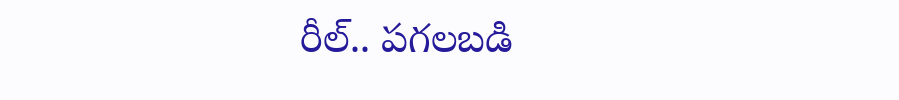రీల్.. పగలబడి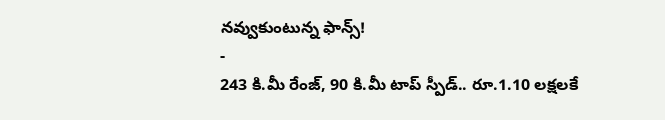నవ్వుకుంటున్న ఫాన్స్!
-
243 కి.మీ రేంజ్, 90 కి.మీ టాప్ స్పీడ్.. రూ.1.10 లక్షలకే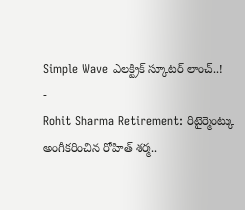Simple Wave ఎలక్ట్రిక్ స్కూటర్ లాంచ్..!
-
Rohit Sharma Retirement: రిటైర్మెంట్కు అంగీకరించిన రోహిత్ శర్మ..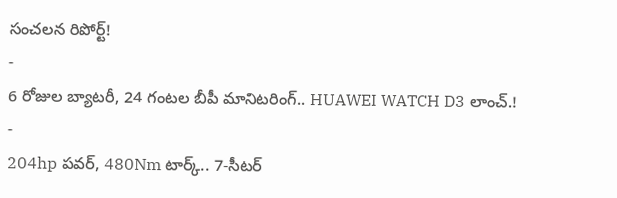సంచలన రిపోర్ట్!
-
6 రోజుల బ్యాటరీ, 24 గంటల బీపీ మానిటరింగ్.. HUAWEI WATCH D3 లాంచ్.!
-
204hp పవర్, 480Nm టార్క్.. 7-సీటర్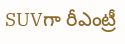SUVగా రీఎంట్రీ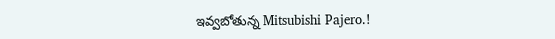ఇవ్వబోతున్న Mitsubishi Pajero.!